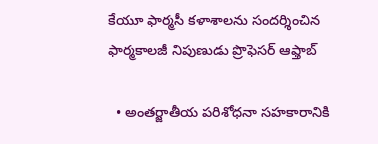కేయూ ఫార్మసీ కళాశాలను సందర్శించిన ఫార్మకాలజీ నిపుణుడు ప్రొఫెసర్ ఆఫ్తాబ్

  • అంతర్జాతీయ పరిశోధనా సహకారానికి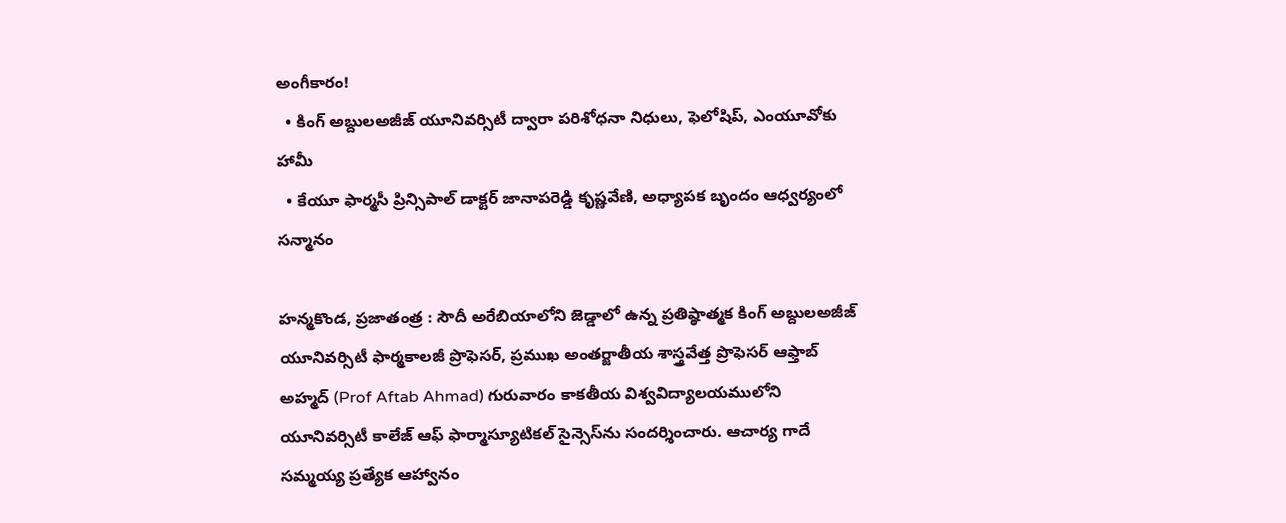అంగీకారం!
  • కింగ్ అబ్దులఅజీజ్ యూనివర్సిటీ ద్వారా పరిశోధనా నిధులు, ఫెలోషిప్, ఎంయూవోకు హామీ
  • కేయూ ఫార్మసీ ప్రిన్సిపాల్ డాక్టర్ జానాపరెడ్డి కృష్ణవేణి, అధ్యాపక బృందం ఆధ్వర్యంలో సన్మానం

హ‌న్మ‌కొండ‌, ప్ర‌జాతంత్ర‌ : సౌదీ అరేబియాలోని జెడ్డాలో ఉన్న ప్రతిష్ఠాత్మక కింగ్ అబ్దులఅజీజ్ యూనివర్సిటీ ఫార్మకాలజీ ప్రొఫెసర్, ప్రముఖ అంతర్జాతీయ శాస్త్రవేత్త ప్రొఫెసర్ ఆఫ్తాబ్  అహ్మద్ (Prof Aftab Ahmad) గురువారం కాకతీయ విశ్వవిద్యాలయములోని యూనివర్సిటీ కాలేజ్ ఆఫ్ ఫార్మాస్యూటికల్ సైన్సెస్‌ను సందర్శించారు. ఆచార్య గాదే సమ్మయ్య ప్రత్యేక ఆహ్వానం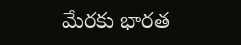మేరకు భారత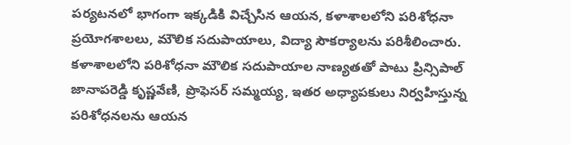పర్యటనలో భాగంగా ఇక్కడికి విచ్చేసిన ఆయన, కళాశాలలోని పరిశోధనా ప్రయోగశాలలు, మౌలిక సదుపాయాలు, విద్యా సౌకర్యాలను పరిశీలించారు.  కళాశాలలోని పరిశోధనా మౌలిక సదుపాయాల నాణ్యతతో పాటు ప్రిన్సిపాల్ జానాపరెడ్డి కృష్ణవేణి, ప్రొఫెసర్ సమ్మయ్య, ఇతర అధ్యాపకులు నిర్వహిస్తున్న పరిశోధనలను ఆయన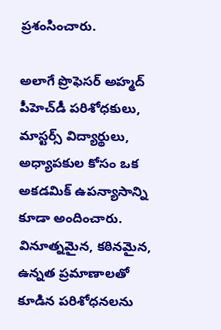ప్రశంసించారు.

అలాగే ప్రొఫెసర్ అహ్మద్ పీహెచ్‌డీ పరిశోధకులు, మాస్టర్స్ విద్యార్థులు, అధ్యాపకుల కోసం ఒక అకడమిక్ ఉపన్యాసాన్ని కూడా అందించారు. వినూత్నమైన, కఠినమైన, ఉన్నత ప్రమాణాలతో కూడిన పరిశోధనలను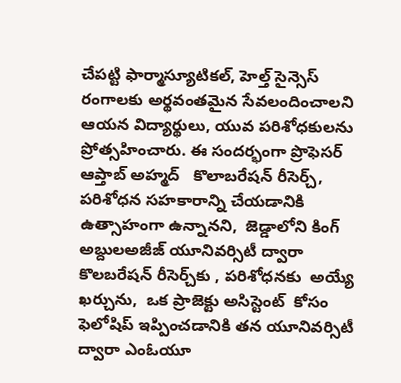చేపట్టి ఫార్మాస్యూటికల్, హెల్త్ సైన్సెస్ రంగాలకు అర్థవంతమైన సేవలందించాలని ఆయన విద్యార్థులు, యువ పరిశోధకులను ప్రోత్సహించారు. ఈ సందర్భంగా ప్రొఫెసర్ ఆప్తాబ్ అహ్మద్   కొలాబరేషన్ రీసెర్చ్, పరిశోధన సహకారాన్ని చేయడానికి ఉత్సాహంగా ఉన్నానని,  జెడ్డాలోని కింగ్ అబ్దులఅజీజ్ యూనివర్సిటీ ద్వారా కొలబరేషన్ రీసెర్చ్‌కు , పరిశోధనకు  అయ్యే ఖర్చును,  ఒక ప్రాజెక్టు అసిస్టెంట్  కోసం ఫెలోషిప్ ఇప్పించడానికి తన యూనివర్సిటీ ద్వారా ఎంఓయూ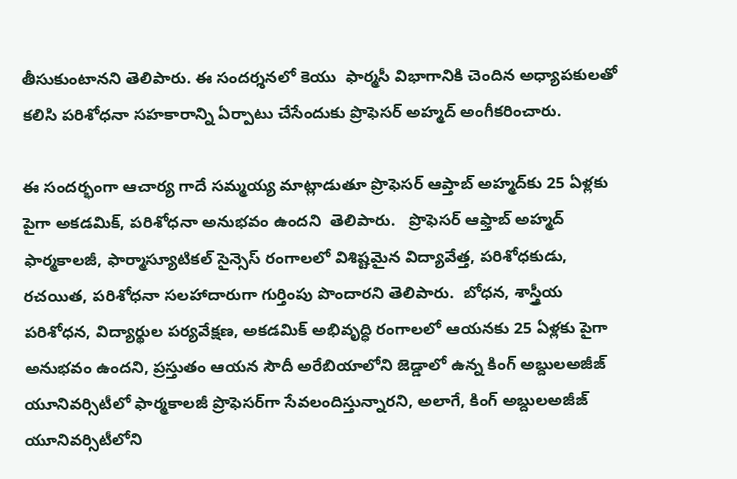తీసుకుంటానని తెలిపారు. ఈ సందర్శనలో కెయు  ఫార్మ‌సీ విభాగానికి చెందిన అధ్యాపకులతో కలిసి పరిశోధనా సహకారాన్ని ఏర్పాటు చేసేందుకు ప్రొఫెసర్ అహ్మద్ అంగీకరించారు.

ఈ సందర్భంగా ఆచార్య గాదే సమ్మయ్య మాట్లాడుతూ ప్రొఫెసర్ ఆప్తాబ్ అహ్మద్‌కు 25 ఏళ్ల‌కు పైగా అకడమిక్, పరిశోధనా అనుభవం ఉంద‌ని  తెలిపారు.   ప్రొఫెసర్ ఆఫ్తాబ్ అహ్మద్ ఫార్మకాలజీ, ఫార్మాస్యూటికల్ సైన్సెస్ రంగాలలో విశిష్టమైన విద్యావేత్త, పరిశోధకుడు, రచయిత, పరిశోధనా సలహాదారుగా గుర్తింపు పొందారని తెలిపారు.  బోధన, శాస్త్రీయ పరిశోధన, విద్యార్థుల పర్యవేక్షణ, అకడమిక్ అభివృద్ధి రంగాలలో ఆయనకు 25 ఏళ్ల‌కు పైగా అనుభవం ఉందని, ప్రస్తుతం ఆయన సౌదీ అరేబియాలోని జెడ్డాలో ఉన్న కింగ్ అబ్దులఅజీజ్ యూనివర్సిటీలో ఫార్మకాలజీ ప్రొఫెసర్‌గా సేవ‌లందిస్తున్నారని, అలాగే, కింగ్ అబ్దులఅజీజ్ యూనివర్సిటీలోని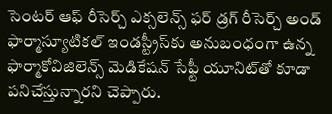సెంటర్ ఆఫ్ రీసెర్చ్ ఎక్సలెన్స్ ఫర్ డ్రగ్ రీసెర్చ్ అండ్ ఫార్మాస్యూటికల్ ఇండస్ట్రీస్‌కు అనుబంధంగా ఉన్న ఫార్మాకోవిజిలెన్స్ మెడికేషన్ సేఫ్టీ యూనిట్‌తో కూడా ప‌నిచేస్తున్నార‌ని చెప్పారు.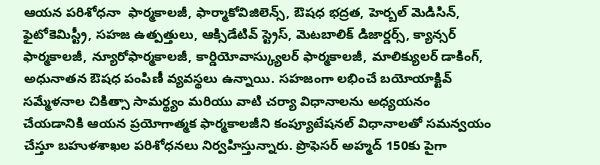ఆయన పరిశోధనా  ఫార్మకాలజీ, ఫార్మాకోవిజిలెన్స్, ఔషధ భద్రత, హెర్బల్ మెడిసిన్, ఫైటోకెమిస్ట్రీ, సహజ ఉత్పత్తులు, ఆక్సిడేటివ్ స్ట్రెస్, మెటబాలిక్ డిజార్డర్స్, క్యాన్సర్ ఫార్మకాలజీ, న్యూరోఫార్మకాలజీ, కార్డియోవాస్క్యులర్ ఫార్మకాలజీ, మాలిక్యులర్ డాకింగ్, అధునాతన ఔషధ పంపిణీ వ్యవస్థలు ఉన్నాయి. సహజంగా లభించే బయోయాక్టివ్ సమ్మేళనాల చికిత్సా సామర్థ్యం మరియు వాటి చర్యా విధానాలను అధ్యయనం చేయడానికి ఆయన ప్రయోగాత్మక ఫార్మకాలజీని కంప్యూటేషనల్ విధానాలతో సమన్వయం చేస్తూ బహుళశాఖల పరిశోధనలు నిర్వహిస్తున్నారు. ప్రొఫెసర్ అహ్మద్ 150కు పైగా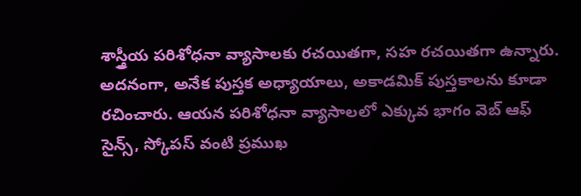శాస్త్రీయ పరిశోధనా వ్యాసాలకు రచయితగా, సహ రచయితగా ఉన్నారు. అదనంగా, అనేక పుస్తక అధ్యాయాలు, అకాడమిక్ పుస్తకాలను కూడా రచించారు. ఆయన పరిశోధనా వ్యాసాలలో ఎక్కువ భాగం వెబ్ ఆఫ్ సైన్స్, స్కోపస్ వంటి ప్రముఖ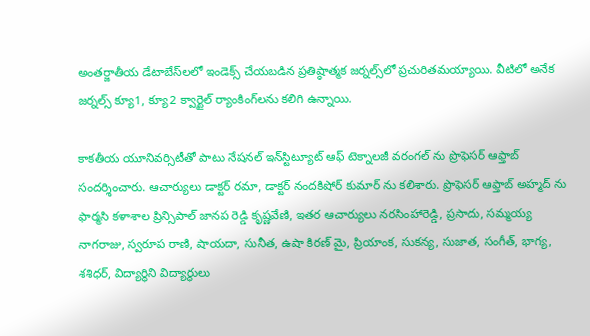అంతర్జాతీయ డేటాబేస్‌లలో ఇండెక్స్ చేయబడిన ప్రతిష్ఠాత్మక జర్నల్స్‌లో ప్రచురితమయ్యాయి. వీటిలో అనేక జర్నల్స్ క్యూ1, క్యూ2 క్వార్టైల్ ర్యాంకింగ్‌లను కలిగి ఉన్నాయి.

కాకతీయ యూనివర్సిటీతో పాటు నేషనల్ ఇన్‌స్టిట్యూట్ ఆఫ్ టెక్నాలజీ వరంగల్ ను ప్రొఫెస‌ర్ ఆఫ్తాబ్‌ సందర్శించారు. ఆచార్యులు డాక్టర్ రమా, డాక్టర్ నందకిషోర్ కుమార్ ను కలిశారు. ప్రొఫెసర్ ఆఫ్తాబ్ అహ్మద్ ను ఫార్మసి కళాశాల ప్రిన్సిపాల్ జానప రెడ్డి కృష్ణవేణి, ఇతర ఆచార్యులు నరసింహారెడ్డి, ప్రసాదు, సమ్మయ్య నాగరాజు, స్వరూప రాణి, షాయదా, సునీత, ఉషా కిరణ్ మై, ప్రియాంక, సుకన్య, సుజాత, సంగీత్, భాగ్య, శశిధర్, విద్యార్థిని విద్యార్థులు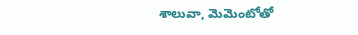శాలువా, మెమెంటోతో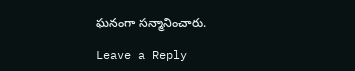ఘనంగా సన్మానించారు.

Leave a Reply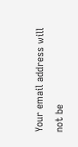Your email address will not be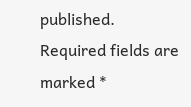published. Required fields are marked *